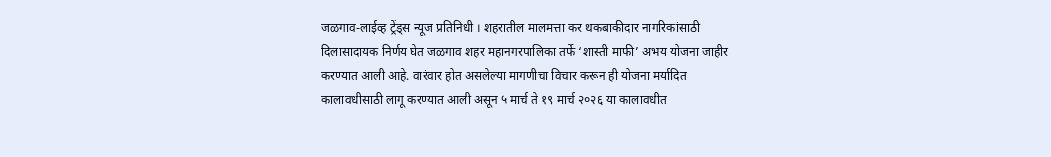जळगाव-लाईव्ह ट्रेंड्स न्यूज प्रतिनिधी । शहरातील मालमत्ता कर थकबाकीदार नागरिकांसाठी दिलासादायक निर्णय घेत जळगाव शहर महानगरपालिका तर्फे ‘शास्ती माफी’ अभय योजना जाहीर करण्यात आली आहे. वारंवार होत असलेल्या मागणीचा विचार करून ही योजना मर्यादित कालावधीसाठी लागू करण्यात आली असून ५ मार्च ते १९ मार्च २०२६ या कालावधीत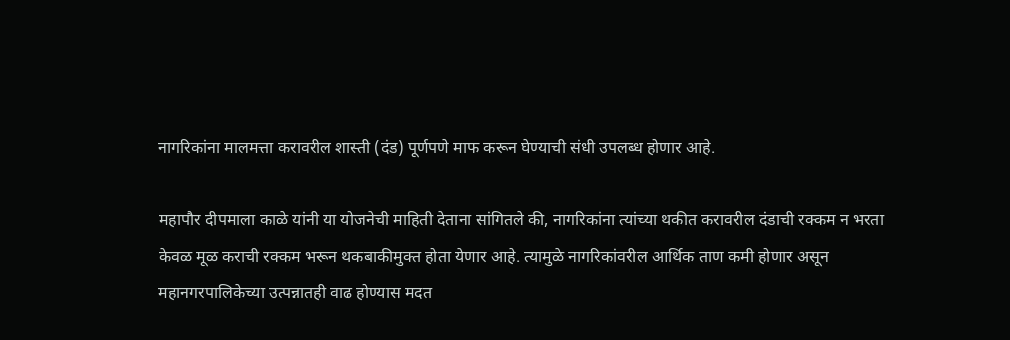नागरिकांना मालमत्ता करावरील शास्ती (दंड) पूर्णपणे माफ करून घेण्याची संधी उपलब्ध होणार आहे.

महापौर दीपमाला काळे यांनी या योजनेची माहिती देताना सांगितले की, नागरिकांना त्यांच्या थकीत करावरील दंडाची रक्कम न भरता केवळ मूळ कराची रक्कम भरून थकबाकीमुक्त होता येणार आहे. त्यामुळे नागरिकांवरील आर्थिक ताण कमी होणार असून महानगरपालिकेच्या उत्पन्नातही वाढ होण्यास मदत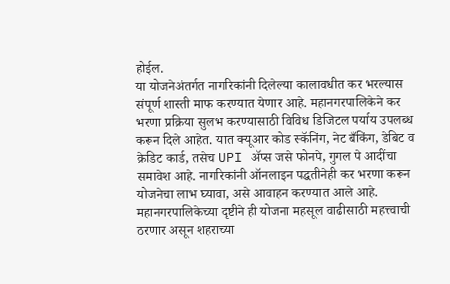होईल.
या योजनेअंतर्गत नागरिकांनी दिलेल्या कालावधीत कर भरल्यास संपूर्ण शास्ती माफ करण्यात येणार आहे. महानगरपालिकेने कर भरणा प्रक्रिया सुलभ करण्यासाठी विविध डिजिटल पर्याय उपलब्ध करून दिले आहेत. यात क्यूआर कोड स्कॅनिंग, नेट बँकिंग, डेबिट व क्रेडिट कार्ड, तसेच UPI ॲप्स जसे फोनपे, गुगल पे आदींचा समावेश आहे. नागरिकांनी ऑनलाइन पद्धतीनेही कर भरणा करून योजनेचा लाभ घ्यावा, असे आवाहन करण्यात आले आहे.
महानगरपालिकेच्या दृष्टीने ही योजना महसूल वाढीसाठी महत्त्वाची ठरणार असून शहराच्या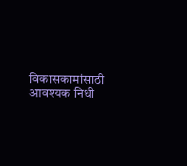विकासकामांसाठी आवश्यक निधी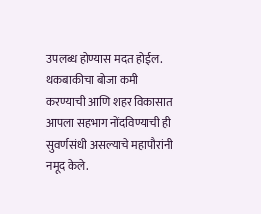उपलब्ध होण्यास मदत होईल. थकबाकीचा बोजा कमी करण्याची आणि शहर विकासात आपला सहभाग नोंदविण्याची ही सुवर्णसंधी असल्याचे महापौरांनी नमूद केले.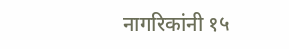नागरिकांनी १५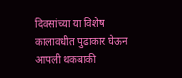दिवसांच्या या विशेष कालावधीत पुढाकार घेऊन आपली थकबाकी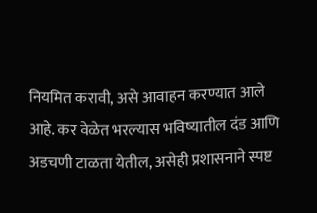नियमित करावी, असे आवाहन करण्यात आले आहे. कर वेळेत भरल्यास भविष्यातील दंड आणि अडचणी टाळता येतील, असेही प्रशासनाने स्पष्ट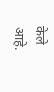केले आहे.